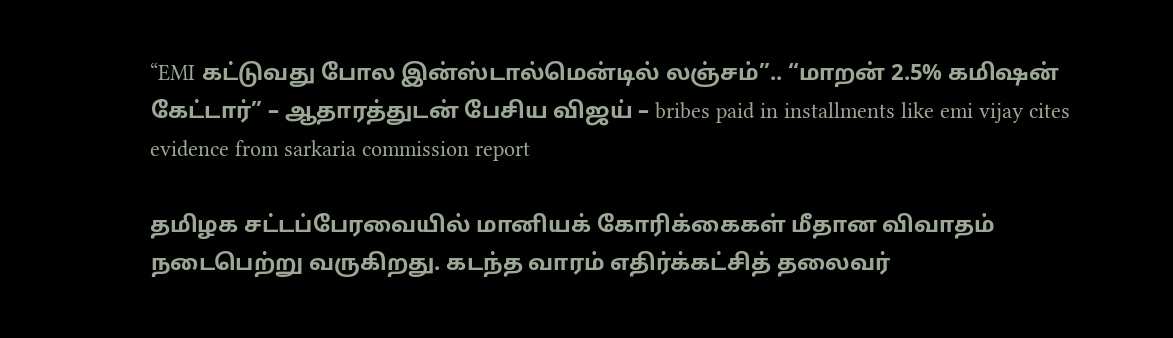“EMI கட்டுவது போல இன்ஸ்டால்மென்டில் லஞ்சம்”.. “மாறன் 2.5% கமிஷன் கேட்டார்” – ஆதாரத்துடன் பேசிய விஜய் – bribes paid in installments like emi vijay cites evidence from sarkaria commission report

தமிழக சட்டப்பேரவையில் மானியக் கோரிக்கைகள் மீதான விவாதம் நடைபெற்று வருகிறது. கடந்த வாரம் எதிர்க்கட்சித் தலைவர்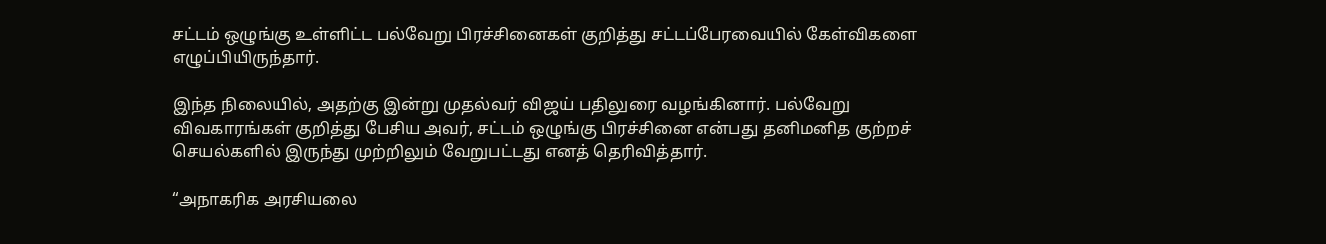சட்டம் ஒழுங்கு உள்ளிட்ட பல்வேறு பிரச்சினைகள் குறித்து சட்டப்பேரவையில் கேள்விகளை எழுப்பியிருந்தார்.

இந்த நிலையில், அதற்கு இன்று முதல்வர் விஜய் பதிலுரை வழங்கினார். பல்வேறு விவகாரங்கள் குறித்து பேசிய அவர், சட்டம் ஒழுங்கு பிரச்சினை என்பது தனிமனித குற்றச் செயல்களில் இருந்து முற்றிலும் வேறுபட்டது எனத் தெரிவித்தார்.

“அநாகரிக அரசியலை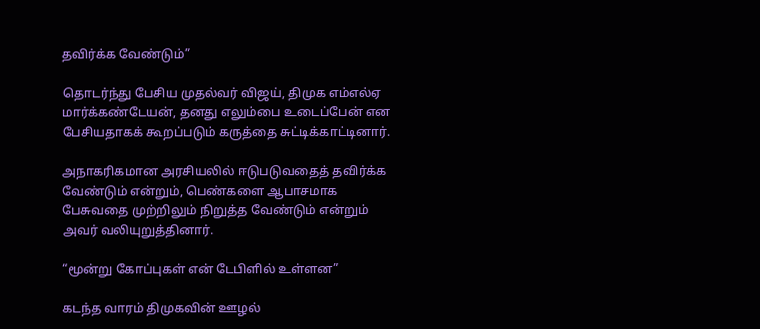தவிர்க்க வேண்டும்”

தொடர்ந்து பேசிய முதல்வர் விஜய், திமுக எம்எல்ஏ மார்க்கண்டேயன், தனது எலும்பை உடைப்பேன் என பேசியதாகக் கூறப்படும் கருத்தை சுட்டிக்காட்டினார்.

அநாகரிகமான அரசியலில் ஈடுபடுவதைத் தவிர்க்க வேண்டும் என்றும், பெண்களை ஆபாசமாக பேசுவதை முற்றிலும் நிறுத்த வேண்டும் என்றும் அவர் வலியுறுத்தினார்.

“மூன்று கோப்புகள் என் டேபிளில் உள்ளன”

கடந்த வாரம் திமுகவின் ஊழல்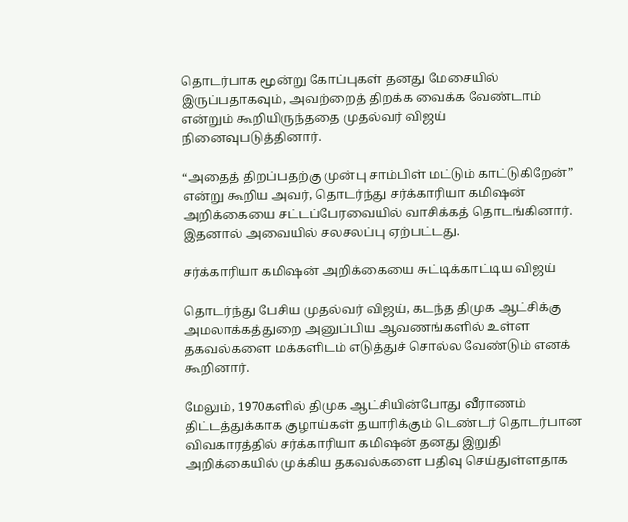தொடர்பாக மூன்று கோப்புகள் தனது மேசையில் இருப்பதாகவும், அவற்றைத் திறக்க வைக்க வேண்டாம் என்றும் கூறியிருந்ததை முதல்வர் விஜய் நினைவுபடுத்தினார்.

“அதைத் திறப்பதற்கு முன்பு சாம்பிள் மட்டும் காட்டுகிறேன்” என்று கூறிய அவர், தொடர்ந்து சர்க்காரியா கமிஷன் அறிக்கையை சட்டப்பேரவையில் வாசிக்கத் தொடங்கினார். இதனால் அவையில் சலசலப்பு ஏற்பட்டது.

சர்க்காரியா கமிஷன் அறிக்கையை சுட்டிக்காட்டிய விஜய்

தொடர்ந்து பேசிய முதல்வர் விஜய், கடந்த திமுக ஆட்சிக்கு அமலாக்கத்துறை அனுப்பிய ஆவணங்களில் உள்ள தகவல்களை மக்களிடம் எடுத்துச் சொல்ல வேண்டும் எனக் கூறினார்.

மேலும், 1970களில் திமுக ஆட்சியின்போது வீராணம் திட்டத்துக்காக குழாய்கள் தயாரிக்கும் டெண்டர் தொடர்பான விவகாரத்தில் சர்க்காரியா கமிஷன் தனது இறுதி அறிக்கையில் முக்கிய தகவல்களை பதிவு செய்துள்ளதாக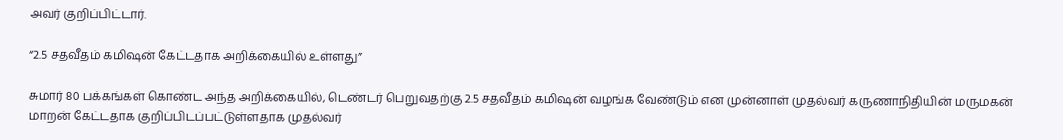அவர் குறிப்பிட்டார்.

“2.5 சதவீதம் கமிஷன் கேட்டதாக அறிக்கையில் உள்ளது”

சுமார் 80 பக்கங்கள் கொண்ட அந்த அறிக்கையில், டெண்டர் பெறுவதற்கு 2.5 சதவீதம் கமிஷன் வழங்க வேண்டும் என முன்னாள் முதல்வர் கருணாநிதியின் மருமகன் மாறன் கேட்டதாக குறிப்பிடப்பட்டுள்ளதாக முதல்வர்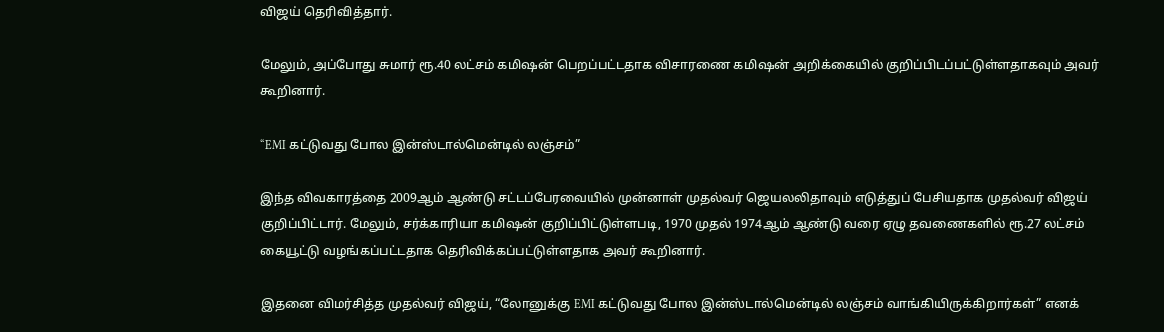விஜய் தெரிவித்தார்.

மேலும், அப்போது சுமார் ரூ.40 லட்சம் கமிஷன் பெறப்பட்டதாக விசாரணை கமிஷன் அறிக்கையில் குறிப்பிடப்பட்டுள்ளதாகவும் அவர் கூறினார்.

“EMI கட்டுவது போல இன்ஸ்டால்மென்டில் லஞ்சம்”

இந்த விவகாரத்தை 2009ஆம் ஆண்டு சட்டப்பேரவையில் முன்னாள் முதல்வர் ஜெயலலிதாவும் எடுத்துப் பேசியதாக முதல்வர் விஜய் குறிப்பிட்டார். மேலும், சர்க்காரியா கமிஷன் குறிப்பிட்டுள்ளபடி, 1970 முதல் 1974ஆம் ஆண்டு வரை ஏழு தவணைகளில் ரூ.27 லட்சம் கையூட்டு வழங்கப்பட்டதாக தெரிவிக்கப்பட்டுள்ளதாக அவர் கூறினார்.

இதனை விமர்சித்த முதல்வர் விஜய், “லோனுக்கு EMI கட்டுவது போல இன்ஸ்டால்மென்டில் லஞ்சம் வாங்கியிருக்கிறார்கள்” எனக்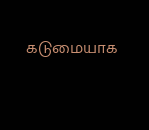கடுமையாக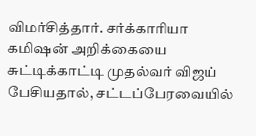விமர்சித்தார். சர்க்காரியா கமிஷன் அறிக்கையை சுட்டிக்காட்டி முதல்வர் விஜய் பேசியதால், சட்டப்பேரவையில்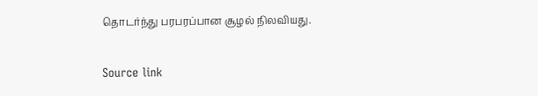தொடர்ந்து பரபரப்பான சூழல் நிலவியது.

Source link